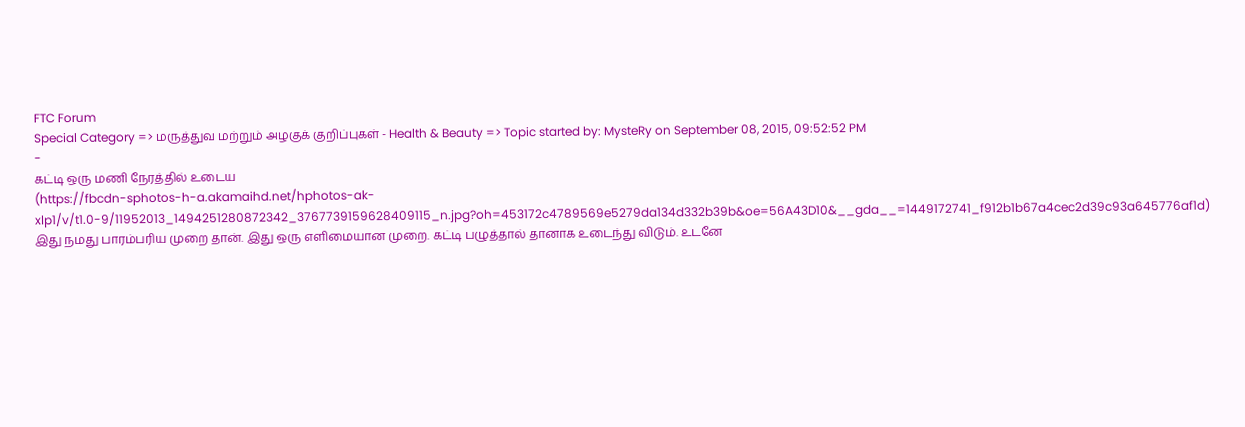FTC Forum
Special Category => மருத்துவ மற்றும் அழகுக் குறிப்புகள் - Health & Beauty => Topic started by: MysteRy on September 08, 2015, 09:52:52 PM
-
கட்டி ஒரு மணி நேரத்தில் உடைய
(https://fbcdn-sphotos-h-a.akamaihd.net/hphotos-ak-xlp1/v/t1.0-9/11952013_1494251280872342_3767739159628409115_n.jpg?oh=453172c4789569e5279da134d332b39b&oe=56A43D10&__gda__=1449172741_f912b1b67a4cec2d39c93a645776af1d)
இது நமது பாரம்பரிய முறை தான். இது ஒரு எளிமையான முறை. கட்டி பழுத்தால் தானாக உடைந்து விடும். உடனே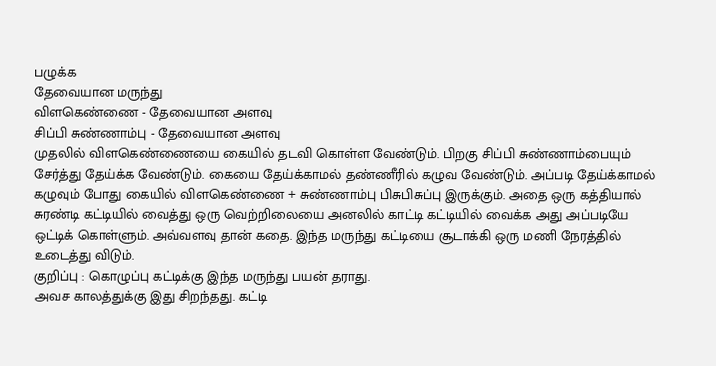பழுக்க
தேவையான மருந்து
விளகெண்ணை - தேவையான அளவு
சிப்பி சுண்ணாம்பு - தேவையான அளவு
முதலில் விளகெண்ணையை கையில் தடவி கொள்ள வேண்டும். பிறகு சிப்பி சுண்ணாம்பையும் சேர்த்து தேய்க்க வேண்டும். கையை தேய்க்காமல் தண்ணீரில் கழுவ வேண்டும். அப்படி தேய்க்காமல் கழுவும் போது கையில் விளகெண்ணை + சுண்ணாம்பு பிசுபிசுப்பு இருக்கும். அதை ஒரு கத்தியால் சுரண்டி கட்டியில் வைத்து ஒரு வெற்றிலையை அனலில் காட்டி கட்டியில் வைக்க அது அப்படியே ஒட்டிக் கொள்ளும். அவ்வளவு தான் கதை. இந்த மருந்து கட்டியை சூடாக்கி ஒரு மணி நேரத்தில் உடைத்து விடும்.
குறிப்பு : கொழுப்பு கட்டிக்கு இந்த மருந்து பயன் தராது.
அவச காலத்துக்கு இது சிறந்தது. கட்டி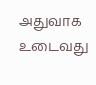அதுவாக உடைவது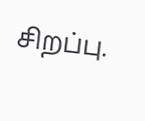சிறப்பு.